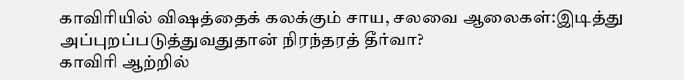காவிரியில் விஷத்தைக் கலக்கும் சாய, சலவை ஆலைகள்:இடித்து அப்புறப்படுத்துவதுதான் நிரந்தரத் தீர்வா?
காவிரி ஆற்றில்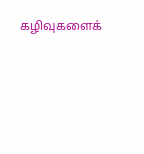கழிவுகளைக்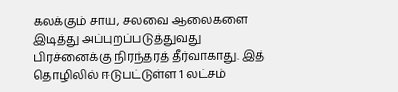கலக்கும் சாய, சலவை ஆலைகளை இடித்து அப்புறப்படுத்துவது பிரச்னைக்கு நிரந்தரத் தீர்வாகாது. இத் தொழிலில் ஈடுபட்டுள்ள 1 லட்சம்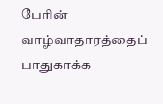பேரின் வாழ்வாதாரத்தைப் பாதுகாக்க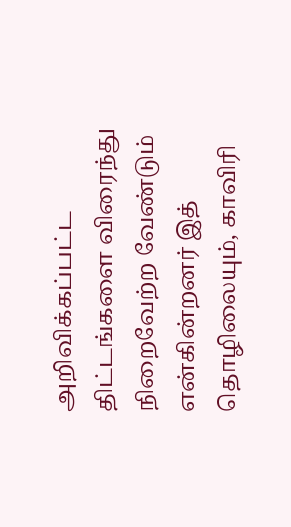அறிவிக்கப்பட்ட திட்டங்களை விரைந்து நிறைவேற்ற வேண்டும் என்கின்றனர் இத் தொழிலையும், காவிரி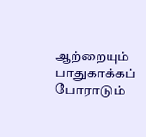ஆற்றையும் பாதுகாக்கப் போராடும்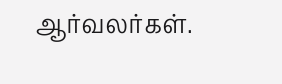ஆர்வலர்கள்.